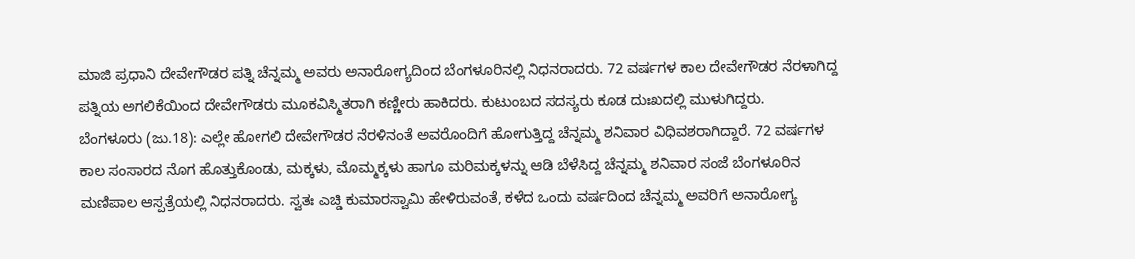ಮಾಜಿ ಪ್ರಧಾನಿ ದೇವೇಗೌಡರ ಪತ್ನಿ ಚೆನ್ನಮ್ಮ ಅವರು ಅನಾರೋಗ್ಯದಿಂದ ಬೆಂಗಳೂರಿನಲ್ಲಿ ನಿಧನರಾದರು. 72 ವರ್ಷಗಳ ಕಾಲ ದೇವೇಗೌಡರ ನೆರಳಾಗಿದ್ದ ಪತ್ನಿಯ ಅಗಲಿಕೆಯಿಂದ ದೇವೇಗೌಡರು ಮೂಕವಿಸ್ಮಿತರಾಗಿ ಕಣ್ಣೀರು ಹಾಕಿದರು. ಕುಟುಂಬದ ಸದಸ್ಯರು ಕೂಡ ದುಃಖದಲ್ಲಿ ಮುಳುಗಿದ್ದರು.
ಬೆಂಗಳೂರು (ಜು.18): ಎಲ್ಲೇ ಹೋಗಲಿ ದೇವೇಗೌಡರ ನೆರಳಿನಂತೆ ಅವರೊಂದಿಗೆ ಹೋಗುತ್ತಿದ್ದ ಚೆನ್ನಮ್ಮ ಶನಿವಾರ ವಿಧಿವಶರಾಗಿದ್ದಾರೆ. 72 ವರ್ಷಗಳ ಕಾಲ ಸಂಸಾರದ ನೊಗ ಹೊತ್ತುಕೊಂಡು, ಮಕ್ಕಳು, ಮೊಮ್ಮಕ್ಕಳು ಹಾಗೂ ಮರಿಮಕ್ಕಳನ್ನು ಆಡಿ ಬೆಳೆಸಿದ್ದ ಚೆನ್ನಮ್ಮ ಶನಿವಾರ ಸಂಜೆ ಬೆಂಗಳೂರಿನ ಮಣಿಪಾಲ ಆಸ್ಪತ್ರೆಯಲ್ಲಿ ನಿಧನರಾದರು. ಸ್ವತಃ ಎಚ್ಡಿ ಕುಮಾರಸ್ವಾಮಿ ಹೇಳಿರುವಂತೆ, ಕಳೆದ ಒಂದು ವರ್ಷದಿಂದ ಚೆನ್ನಮ್ಮ ಅವರಿಗೆ ಅನಾರೋಗ್ಯ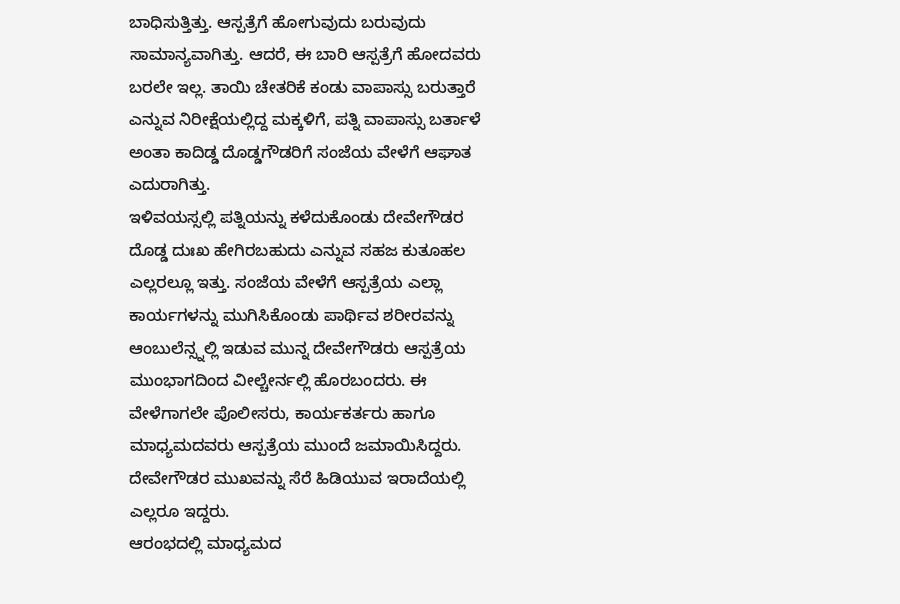ಬಾಧಿಸುತ್ತಿತ್ತು. ಆಸ್ಪತ್ರೆಗೆ ಹೋಗುವುದು ಬರುವುದು ಸಾಮಾನ್ಯವಾಗಿತ್ತು. ಆದರೆ, ಈ ಬಾರಿ ಆಸ್ಪತ್ರೆಗೆ ಹೋದವರು ಬರಲೇ ಇಲ್ಲ. ತಾಯಿ ಚೇತರಿಕೆ ಕಂಡು ವಾಪಾಸ್ಸು ಬರುತ್ತಾರೆ ಎನ್ನುವ ನಿರೀಕ್ಷೆಯಲ್ಲಿದ್ದ ಮಕ್ಕಳಿಗೆ, ಪತ್ನಿ ವಾಪಾಸ್ಸು ಬರ್ತಾಳೆ ಅಂತಾ ಕಾದಿಡ್ಡ ದೊಡ್ಡಗೌಡರಿಗೆ ಸಂಜೆಯ ವೇಳೆಗೆ ಆಘಾತ ಎದುರಾಗಿತ್ತು.
ಇಳಿವಯಸ್ಸಲ್ಲಿ ಪತ್ನಿಯನ್ನು ಕಳೆದುಕೊಂಡು ದೇವೇಗೌಡರ ದೊಡ್ಡ ದುಃಖ ಹೇಗಿರಬಹುದು ಎನ್ನುವ ಸಹಜ ಕುತೂಹಲ ಎಲ್ಲರಲ್ಲೂ ಇತ್ತು. ಸಂಜೆಯ ವೇಳೆಗೆ ಆಸ್ಪತ್ರೆಯ ಎಲ್ಲಾ ಕಾರ್ಯಗಳನ್ನು ಮುಗಿಸಿಕೊಂಡು ಪಾರ್ಥಿವ ಶರೀರವನ್ನು ಆಂಬುಲೆನ್ಸ್ನಲ್ಲಿ ಇಡುವ ಮುನ್ನ ದೇವೇಗೌಡರು ಆಸ್ಪತ್ರೆಯ ಮುಂಭಾಗದಿಂದ ವೀಲ್ಚೇರ್ನಲ್ಲಿ ಹೊರಬಂದರು. ಈ ವೇಳೆಗಾಗಲೇ ಪೊಲೀಸರು, ಕಾರ್ಯಕರ್ತರು ಹಾಗೂ ಮಾಧ್ಯಮದವರು ಆಸ್ಪತ್ರೆಯ ಮುಂದೆ ಜಮಾಯಿಸಿದ್ದರು. ದೇವೇಗೌಡರ ಮುಖವನ್ನು ಸೆರೆ ಹಿಡಿಯುವ ಇರಾದೆಯಲ್ಲಿ ಎಲ್ಲರೂ ಇದ್ದರು.
ಆರಂಭದಲ್ಲಿ ಮಾಧ್ಯಮದ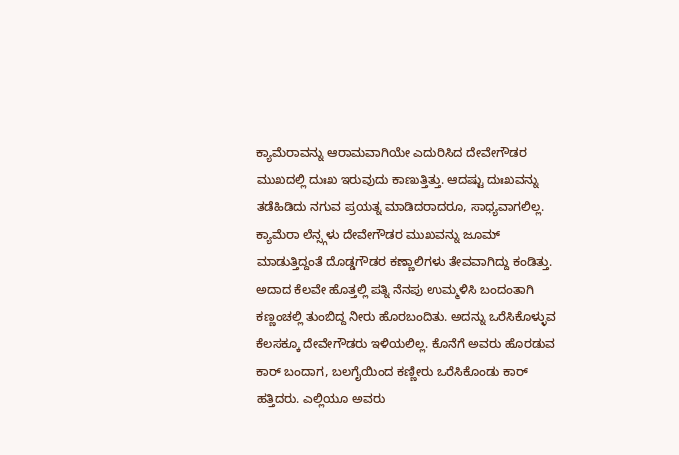ಕ್ಯಾಮೆರಾವನ್ನು ಆರಾಮವಾಗಿಯೇ ಎದುರಿಸಿದ ದೇವೇಗೌಡರ ಮುಖದಲ್ಲಿ ದುಃಖ ಇರುವುದು ಕಾಣುತ್ತಿತ್ತು. ಆದಷ್ಟು ದುಃಖವನ್ನು ತಡೆಹಿಡಿದು ನಗುವ ಪ್ರಯತ್ನ ಮಾಡಿದರಾದರೂ, ಸಾಧ್ಯವಾಗಲಿಲ್ಲ. ಕ್ಯಾಮೆರಾ ಲೆನ್ಸ್ಗಳು ದೇವೇಗೌಡರ ಮುಖವನ್ನು ಜೂಮ್ ಮಾಡುತ್ತಿದ್ದಂತೆ ದೊಡ್ಡಗೌಡರ ಕಣ್ಣಾಲಿಗಳು ತೇವವಾಗಿದ್ದು ಕಂಡಿತ್ತು.
ಅದಾದ ಕೆಲವೇ ಹೊತ್ತಲ್ಲಿ ಪತ್ನಿ ನೆನಪು ಉಮ್ಮಳಿಸಿ ಬಂದಂತಾಗಿ ಕಣ್ಣಂಚಲ್ಲಿ ತುಂಬಿದ್ದ ನೀರು ಹೊರಬಂದಿತು. ಅದನ್ನು ಒರೆಸಿಕೊಳ್ಳುವ ಕೆಲಸಕ್ಕೂ ದೇವೇಗೌಡರು ಇಳಿಯಲಿಲ್ಲ. ಕೊನೆಗೆ ಅವರು ಹೊರಡುವ ಕಾರ್ ಬಂದಾಗ, ಬಲಗೈಯಿಂದ ಕಣ್ಣೀರು ಒರೆಸಿಕೊಂಡು ಕಾರ್ ಹತ್ತಿದರು. ಎಲ್ಲಿಯೂ ಅವರು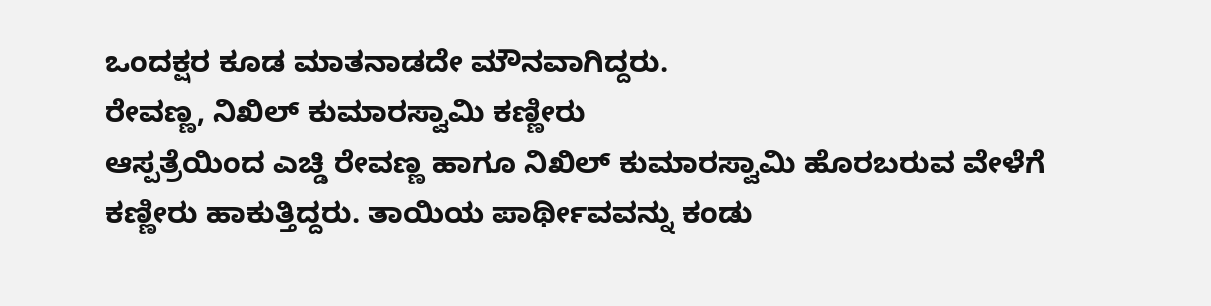ಒಂದಕ್ಷರ ಕೂಡ ಮಾತನಾಡದೇ ಮೌನವಾಗಿದ್ದರು.
ರೇವಣ್ಣ, ನಿಖಿಲ್ ಕುಮಾರಸ್ವಾಮಿ ಕಣ್ಣೀರು
ಆಸ್ಪತ್ರೆಯಿಂದ ಎಚ್ಡಿ ರೇವಣ್ಣ ಹಾಗೂ ನಿಖಿಲ್ ಕುಮಾರಸ್ವಾಮಿ ಹೊರಬರುವ ವೇಳೆಗೆ ಕಣ್ಣೀರು ಹಾಕುತ್ತಿದ್ದರು. ತಾಯಿಯ ಪಾರ್ಥೀವವನ್ನು ಕಂಡು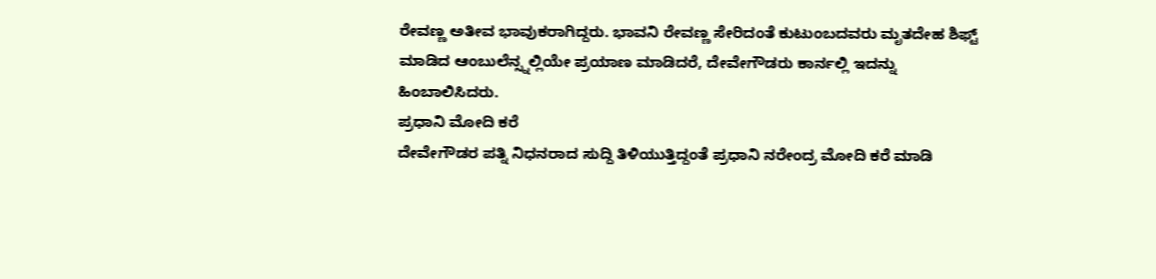ರೇವಣ್ಣ ಅತೀವ ಭಾವುಕರಾಗಿದ್ದರು. ಭಾವನಿ ರೇವಣ್ಣ ಸೇರಿದಂತೆ ಕುಟುಂಬದವರು ಮೃತದೇಹ ಶಿಫ್ಟ್ ಮಾಡಿದ ಆಂಬುಲೆನ್ಸ್ನಲ್ಲಿಯೇ ಪ್ರಯಾಣ ಮಾಡಿದರೆ, ದೇವೇಗೌಡರು ಕಾರ್ನಲ್ಲಿ ಇದನ್ನು ಹಿಂಬಾಲಿಸಿದರು.
ಪ್ರಧಾನಿ ಮೋದಿ ಕರೆ
ದೇವೇಗೌಡರ ಪತ್ನಿ ನಿಧನರಾದ ಸುದ್ದಿ ತಿಳಿಯುತ್ತಿದ್ದಂತೆ ಪ್ರಧಾನಿ ನರೇಂದ್ರ ಮೋದಿ ಕರೆ ಮಾಡಿ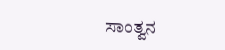ಸಾಂತ್ವನ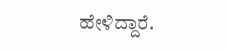ಹೇಳಿದ್ದಾರೆ.